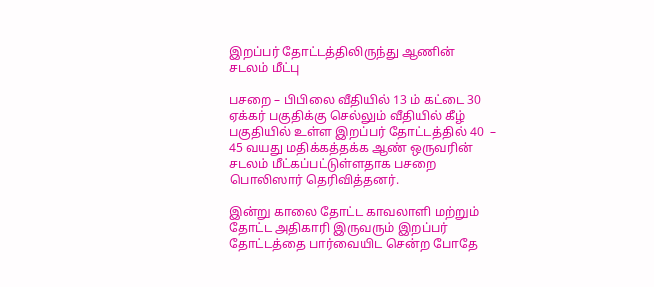இறப்பர் தோட்டத்திலிருந்து ஆணின் சடலம் மீட்பு

பசறை – பிபிலை வீதியில் 13 ம் கட்டை 30 ஏக்கர் பகுதிக்கு செல்லும் வீதியில் கீழ் பகுதியில் உள்ள இறப்பர் தோட்டத்தில் 40  – 45 வயது மதிக்கத்தக்க ஆண் ஒருவரின் சடலம் மீட்கப்பட்டுள்ளதாக பசறை பொலிஸார் தெரிவித்தனர்.

இன்று காலை தோட்ட காவலாளி மற்றும் தோட்ட அதிகாரி இருவரும் இறப்பர் தோட்டத்தை பார்வையிட சென்ற போதே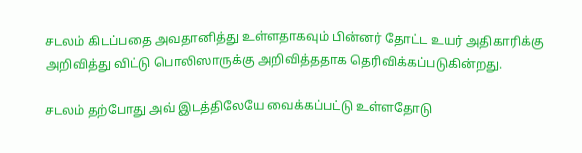சடலம் கிடப்பதை அவதானித்து உள்ளதாகவும் பின்னர் தோட்ட உயர் அதிகாரிக்கு அறிவித்து விட்டு பொலிஸாருக்கு அறிவித்ததாக தெரிவிக்கப்படுகின்றது.

சடலம் தற்போது அவ் இடத்திலேயே வைக்கப்பட்டு உள்ளதோடு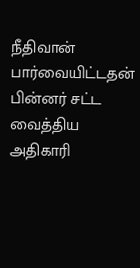நீதிவான் பார்வையிட்டதன் பின்னர் சட்ட வைத்திய அதிகாரி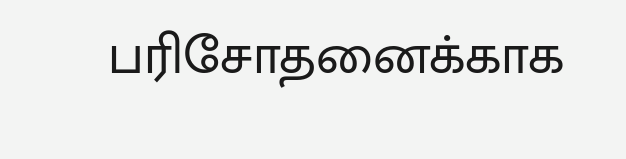பரிசோதனைக்காக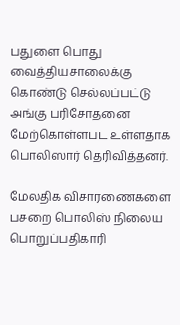பதுளை பொது வைத்தியசாலைக்கு கொண்டு செல்லப்பட்டு அங்கு பரிசோதனை மேற்கொள்ளபட உள்ளதாக பொலிஸார் தெரிவித்தனர்.

மேலதிக விசாரணைகளை பசறை பொலிஸ் நிலைய பொறுப்பதிகாரி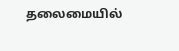தலைமையில்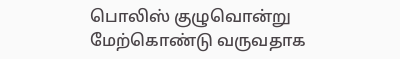பொலிஸ் குழுவொன்று மேற்கொண்டு வருவதாக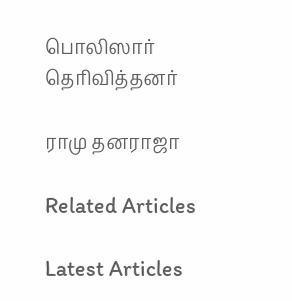பொலிஸார் தெரிவித்தனர்

ராமு தனராஜா

Related Articles

Latest Articles